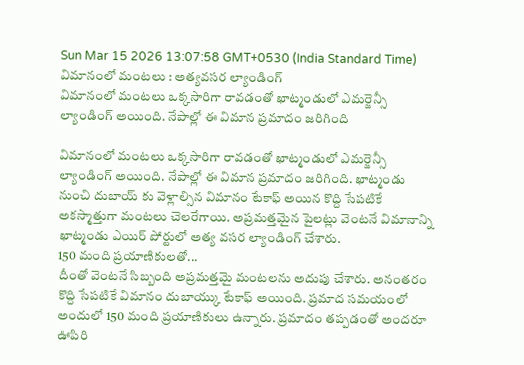Sun Mar 15 2026 13:07:58 GMT+0530 (India Standard Time)
విమానంలో మంటలు : అత్యవసర ల్యాండింగ్
విమానంలో మంటలు ఒక్కసారిగా రావడంతో ఖాట్మండులో ఎమర్జెన్సీ ల్యాండింగ్ అయింది. నేపాల్లో ఈ విమాన ప్రమాదం జరిగింది

విమానంలో మంటలు ఒక్కసారిగా రావడంతో ఖాట్మండులో ఎమర్జెన్సీ ల్యాండింగ్ అయింది. నేపాల్లో ఈ విమాన ప్రమాదం జరిగింది. ఖాట్మండు నుంచి దుబాయ్ కు వెళ్లాల్సిన విమానం టేకాఫ్ అయిన కొద్ది సేపటికే అకస్మాత్తుగా మంటలు చెలరేగాయి. అప్రమత్తమైన పైలట్లు వెంటనే విమానాన్ని ఖాట్మండు ఎయిర్ పోర్టులో అత్య వసర ల్యాండింగ్ చేశారు.
150 మంది ప్రయాణికులతో...
దీంతో వెంటనే సిబ్బంది అప్రమత్తమై మంటలను అదుపు చేశారు. అనంతరం కొద్ది సేపటికే విమానం దుబాయ్కు టేకాఫ్ అయింది. ప్రమాద సమయంలో అందులో 150 మంది ప్రయాణికులు ఉన్నారు. ప్రమాదం తప్పడంతో అందరూ ఊపిరి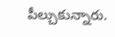పీల్చుకున్నారు.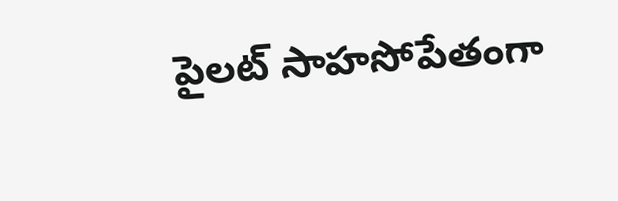పైలట్ సాహసోపేతంగా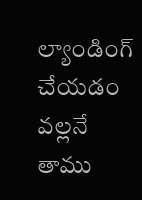ల్యాండింగ్ చేయడం వల్లనే తాము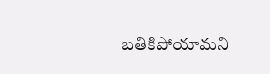బతికిపోయామని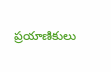ప్రయాణికులు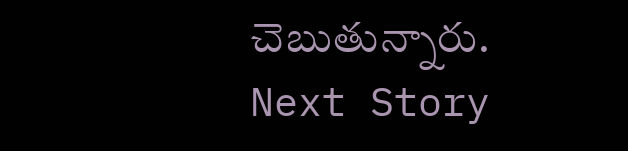చెబుతున్నారు.
Next Story